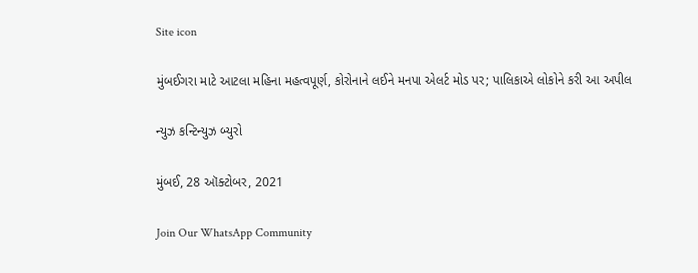Site icon

મુંબઈગરા માટે આટલા મહિના મહત્વપૂર્ણ, કોરોનાને લઈને મનપા એલર્ટ મોડ પર; પાલિકાએ લોકોને કરી આ અપીલ

ન્યુઝ કન્ટિન્યુઝ બ્યુરો

મુંબઈ, 28 ઑક્ટોબર, 2021

Join Our WhatsApp Community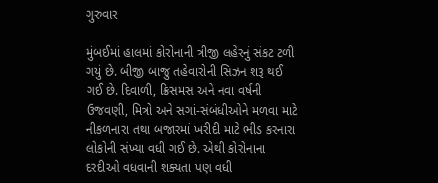ગુરુવાર

મુંબઈમાં હાલમાં કોરોનાની ત્રીજી લહેરનું સંકટ ટળી ગયું છે. બીજી બાજુ તહેવારોની સિઝન શરૂ થઈ ગઈ છે. દિવાળી, ક્રિસમસ અને નવા વર્ષની ઉજવણી, મિત્રો અને સગાં-સંબંધીઓને મળવા માટે નીકળનારા તથા બજારમાં ખરીદી માટે ભીડ કરનારા લોકોની સંખ્યા વધી ગઈ છે. એથી કોરોનાના દરદીઓ વધવાની શક્યતા પણ વધી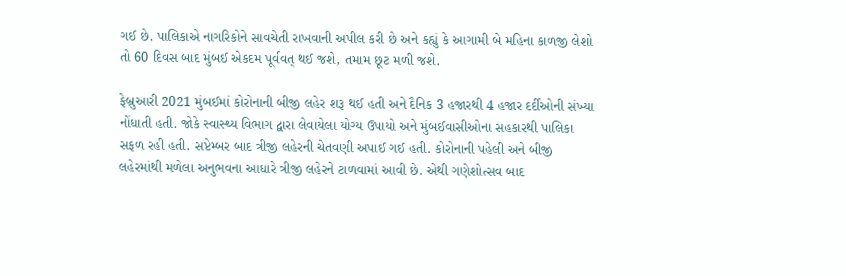ગઈ છે. પાલિકાએ નાગરિકોને સાવચેતી રાખવાની અપીલ કરી છે અને કહ્યું કે આગામી બે મહિના કાળજી લેશો તો 60 દિવસ બાદ મુંબઈ એકદમ પૂર્વવત્ થઈ જશે, તમામ છૂટ મળી જશે.

ફેબ્રુઆરી 2021 મુંબઈમાં કોરોનાની બીજી લહેર શરૂ થઈ હતી અને દૈનિક 3 હજારથી 4 હજાર દર્દીઓની સંખ્યા નોંધાતી હતી. જોકે સ્વાસ્થ્ય વિભાગ દ્વારા લેવાયેલા યોગ્ય ઉપાયો અને મુંબઈવાસીઓના સહકારથી પાલિકા સફળ રહી હતી. સપ્ટેમ્બર બાદ ત્રીજી લહેરની ચેતવણી અપાઈ ગઈ હતી. કોરોનાની પહેલી અને બીજી લહેરમાંથી મળેલા અનુભવના આધારે ત્રીજી લહેરને ટાળવામાં આવી છે. એથી ગણેશોત્સવ બાદ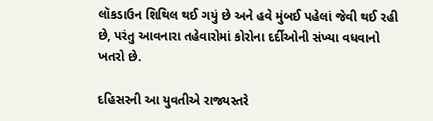લૉકડાઉન શિથિલ થઈ ગયું છે અને હવે મુંબઈ પહેલાં જેવી થઈ રહી છે, પરંતુ આવનારા તહેવારોમાં કોરોના દર્દીઓની સંખ્યા વધવાનો ખતરો છે.

દહિસરની આ યુવતીએ રાજ્યસ્તરે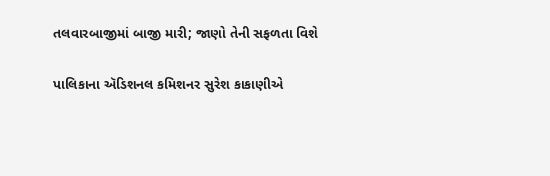તલવારબાજીમાં બાજી મારી; જાણો તેની સફળતા વિશે

પાલિકાના ઍડિશનલ કમિશનર સુરેશ કાકાણીએ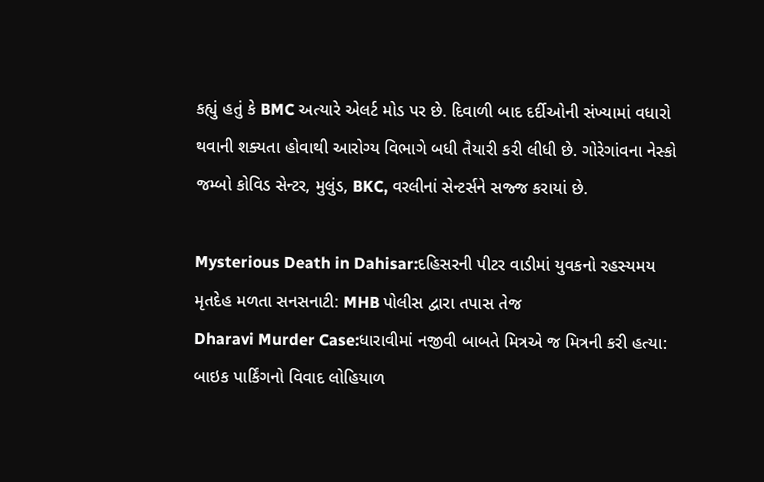કહ્યું હતું કે BMC અત્યારે એલર્ટ મોડ પર છે. દિવાળી બાદ દર્દીઓની સંખ્યામાં વધારો થવાની શક્યતા હોવાથી આરોગ્ય વિભાગે બધી તૈયારી કરી લીધી છે. ગોરેગાંવના નેસ્કો જમ્બો કોવિડ સેન્ટર, મુલુંડ, BKC, વરલીનાં સેન્ટર્સને સજ્જ કરાયાં છે.

Mysterious Death in Dahisar:દહિસરની પીટર વાડીમાં યુવકનો રહસ્યમય મૃતદેહ મળતા સનસનાટી: MHB પોલીસ દ્વારા તપાસ તેજ
Dharavi Murder Case:ધારાવીમાં નજીવી બાબતે મિત્રએ જ મિત્રની કરી હત્યા: બાઇક પાર્કિંગનો વિવાદ લોહિયાળ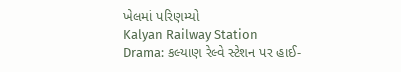ખેલમાં પરિણમ્યો
Kalyan Railway Station Drama: કલ્યાણ રેલ્વે સ્ટેશન પર હાઈ-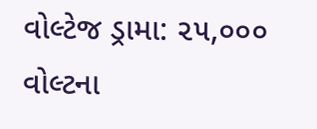વોલ્ટેજ ડ્રામા: ૨૫,૦૦૦ વોલ્ટના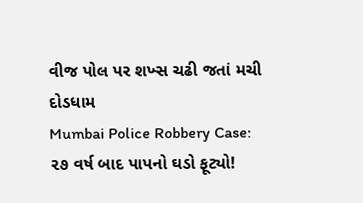વીજ પોલ પર શખ્સ ચઢી જતાં મચી દોડધામ
Mumbai Police Robbery Case: ૨૭ વર્ષ બાદ પાપનો ઘડો ફૂટ્યો!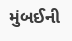મુંબઈની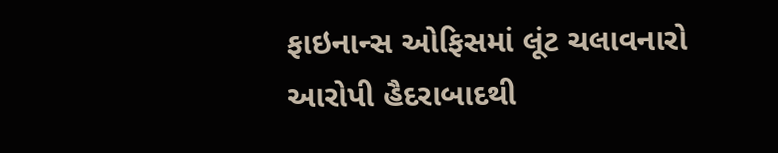ફાઇનાન્સ ઓફિસમાં લૂંટ ચલાવનારો આરોપી હૈદરાબાદથી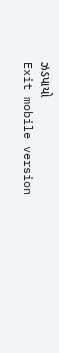ઝડપાયો
Exit mobile version